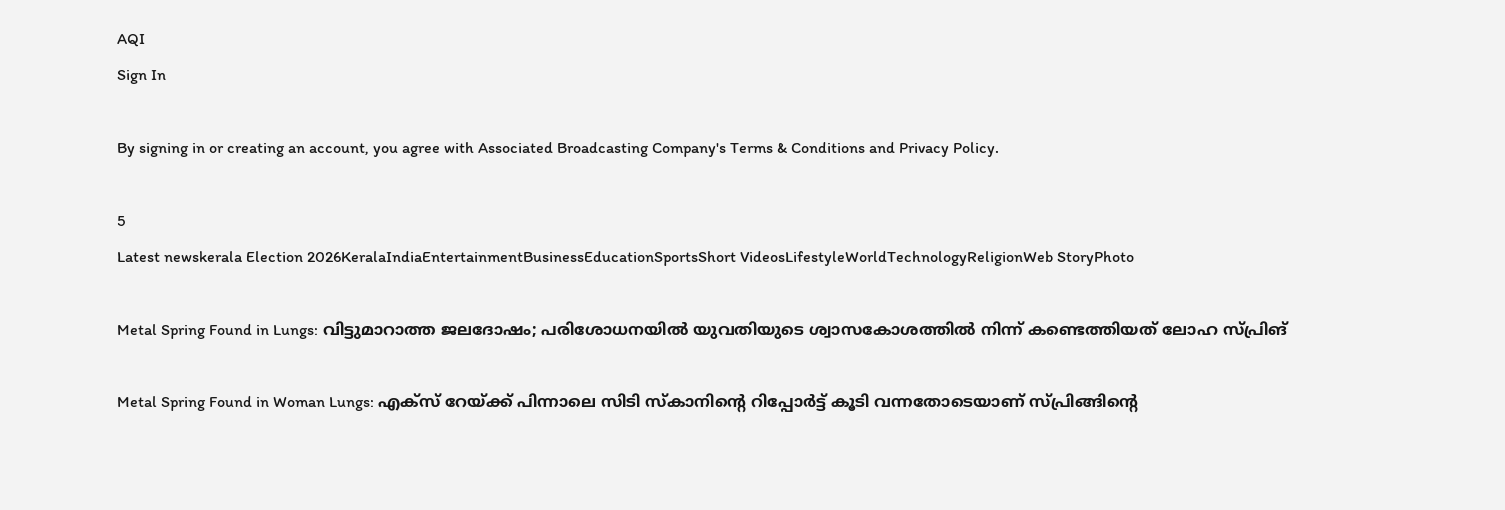AQI
Sign In

By signing in or creating an account, you agree with Associated Broadcasting Company's Terms & Conditions and Privacy Policy.

5
Latest newskerala Election 2026KeralaIndiaEntertainmentBusinessEducationSportsShort VideosLifestyleWorldTechnologyReligionWeb StoryPhoto

Metal Spring Found in Lungs: വിട്ടുമാറാത്ത ജലദോഷം; പരിശോധനയിൽ യുവതിയുടെ ശ്വാസകോശത്തിൽ നിന്ന് കണ്ടെത്തിയത് ലോഹ സ്പ്രിങ്

Metal Spring Found in Woman Lungs: എക്സ് റേയ്ക്ക് പിന്നാലെ സിടി സ്കാനിന്റെ റിപ്പോർട്ട് കൂടി വന്നതോടെയാണ് സ്പ്രിങ്ങിന്റെ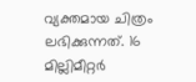വ്യക്തമായ ചിത്രം ലഭിക്കുന്നത്. 16 മില്ലിമീറ്റർ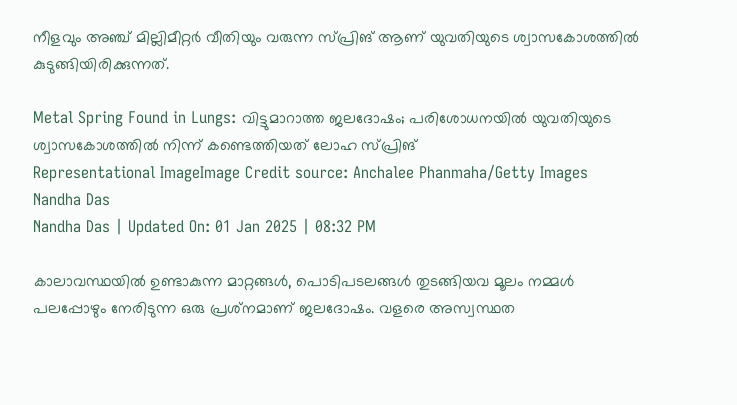നീളവും അഞ്ച് മില്ലിമീറ്റർ വീതിയും വരുന്ന സ്പ്രിങ് ആണ് യുവതിയുടെ ശ്വാസകോശത്തിൽ കുടുങ്ങിയിരിക്കുന്നത്.

Metal Spring Found in Lungs: വിട്ടുമാറാത്ത ജലദോഷം; പരിശോധനയിൽ യുവതിയുടെ ശ്വാസകോശത്തിൽ നിന്ന് കണ്ടെത്തിയത് ലോഹ സ്പ്രിങ്
Representational ImageImage Credit source: Anchalee Phanmaha/Getty Images
Nandha Das
Nandha Das | Updated On: 01 Jan 2025 | 08:32 PM

കാലാവസ്ഥയിൽ ഉണ്ടാകുന്ന മാറ്റങ്ങൾ, പൊടിപടലങ്ങൾ തുടങ്ങിയവ മൂലം നമ്മൾ പലപ്പോഴും നേരിടുന്ന ഒരു പ്രശ്‌നമാണ് ജലദോഷം. വളരെ അസ്വസ്ഥത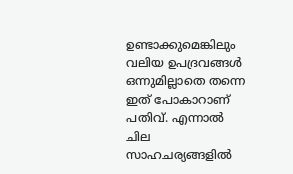ഉണ്ടാക്കുമെങ്കിലും വലിയ ഉപദ്രവങ്ങൾ ഒന്നുമില്ലാതെ തന്നെ ഇത് പോകാറാണ് പതിവ്. എന്നാൽ ചില സാഹചര്യങ്ങളിൽ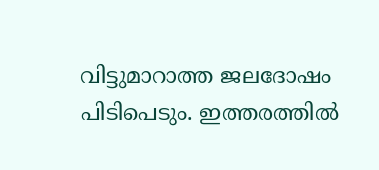വിട്ടുമാറാത്ത ജലദോഷം പിടിപെടും. ഇത്തരത്തിൽ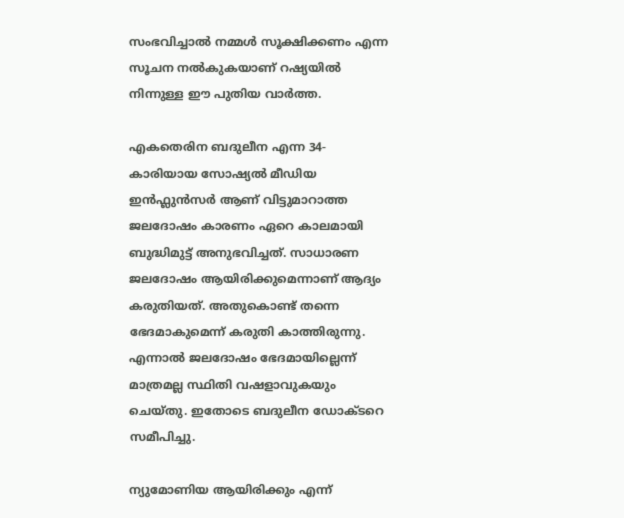സംഭവിച്ചാൽ നമ്മൾ സൂക്ഷിക്കണം എന്ന സൂചന നൽകുകയാണ് റഷ്യയിൽ നിന്നുള്ള ഈ പുതിയ വാർത്ത.

എകതെരിന ബദുലീന എന്ന 34-കാരിയായ സോഷ്യൽ മീഡിയ ഇൻഫ്ലുൻസർ ആണ് വിട്ടുമാറാത്ത ജലദോഷം കാരണം ഏറെ കാലമായി ബുദ്ധിമുട്ട് അനുഭവിച്ചത്. സാധാരണ ജലദോഷം ആയിരിക്കുമെന്നാണ് ആദ്യം കരുതിയത്. അതുകൊണ്ട് തന്നെ ഭേദമാകുമെന്ന് കരുതി കാത്തിരുന്നു. എന്നാൽ ജലദോഷം ഭേദമായില്ലെന്ന് മാത്രമല്ല സ്ഥിതി വഷളാവുകയും ചെയ്തു. ഇതോടെ ബദുലീന ഡോക്ടറെ സമീപിച്ചു.

ന്യുമോണിയ ആയിരിക്കും എന്ന്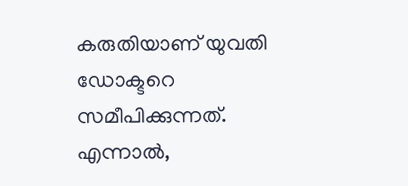കരുതിയാണ് യുവതി ഡോക്ടറെ സമീപിക്കുന്നത്. എന്നാൽ,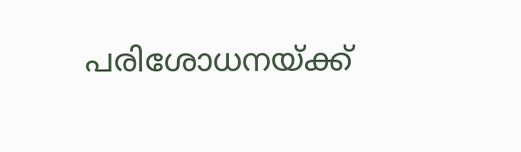പരിശോധനയ്ക്ക്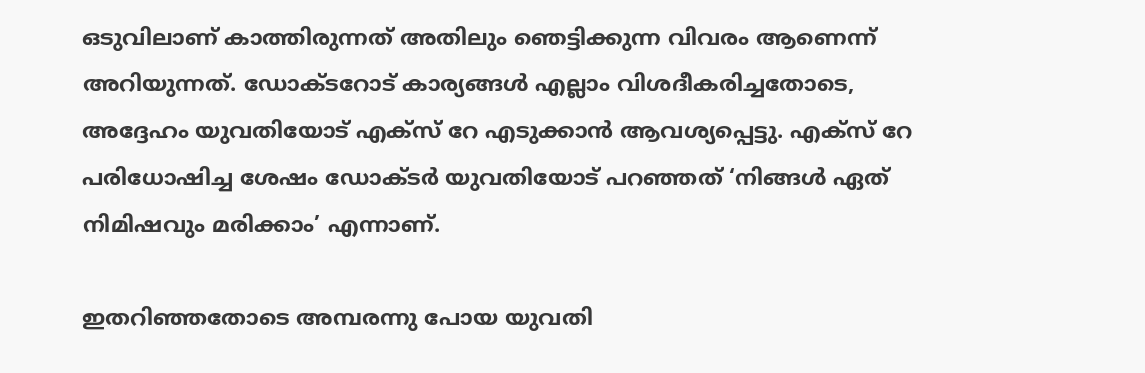ഒടുവിലാണ് കാത്തിരുന്നത് അതിലും ഞെട്ടിക്കുന്ന വിവരം ആണെന്ന് അറിയുന്നത്. ഡോക്ടറോട് കാര്യങ്ങൾ എല്ലാം വിശദീകരിച്ചതോടെ, അദ്ദേഹം യുവതിയോട് എക്സ് റേ എടുക്കാൻ ആവശ്യപ്പെട്ടു. എക്സ് റേ പരിധോഷിച്ച ശേഷം ഡോക്ടർ യുവതിയോട് പറഞ്ഞത് ‘നിങ്ങൾ ഏത് നിമിഷവും മരിക്കാം’ എന്നാണ്.

ഇതറിഞ്ഞതോടെ അമ്പരന്നു പോയ യുവതി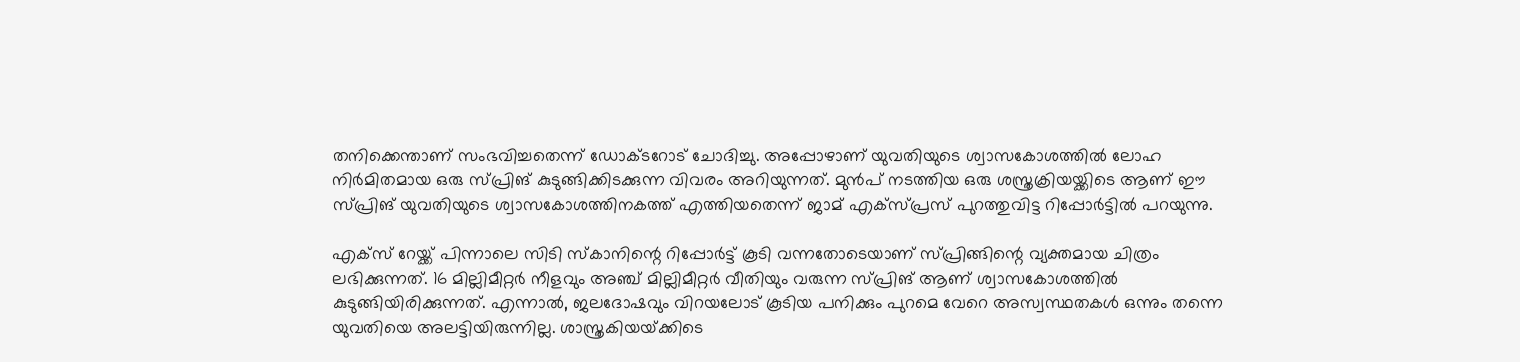തനിക്കെന്താണ് സംഭവിച്ചതെന്ന് ഡോക്ടറോട് ചോദിച്ചു. അപ്പോഴാണ് യുവതിയുടെ ശ്വാസകോശത്തിൽ ലോഹ നിർമിതമായ ഒരു സ്പ്രിങ് കുടുങ്ങിക്കിടക്കുന്ന വിവരം അറിയുന്നത്. മുൻപ് നടത്തിയ ഒരു ശസ്ത്രക്രിയയ്ക്കിടെ ആണ് ഈ സ്പ്രിങ് യുവതിയുടെ ശ്വാസകോശത്തിനകത്ത് എത്തിയതെന്ന് ജാമ് എക്സ്പ്രസ് പുറത്തുവിട്ട റിപ്പോർട്ടിൽ പറയുന്നു.

എക്സ് റേയ്ക്ക് പിന്നാലെ സിടി സ്കാനിന്റെ റിപ്പോർട്ട് കൂടി വന്നതോടെയാണ് സ്പ്രിങ്ങിന്റെ വ്യക്തമായ ചിത്രം ലഭിക്കുന്നത്. 16 മില്ലിമീറ്റർ നീളവും അഞ്ച് മില്ലിമീറ്റർ വീതിയും വരുന്ന സ്പ്രിങ് ആണ് ശ്വാസകോശത്തിൽ കുടുങ്ങിയിരിക്കുന്നത്. എന്നാൽ, ജലദോഷവും വിറയലോട് കൂടിയ പനിക്കും പുറമെ വേറെ അസ്വസ്ഥതകൾ ഒന്നും തന്നെ യുവതിയെ അലട്ടിയിരുന്നില്ല. ശാസ്ത്രകിയയ്‌ക്കിടെ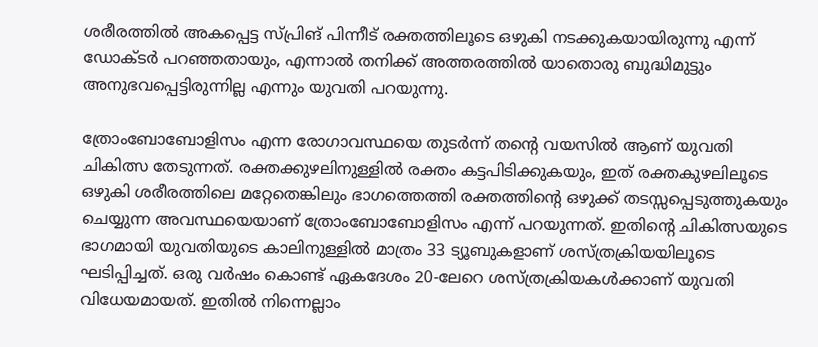ശരീരത്തിൽ അകപ്പെട്ട സ്പ്രിങ് പിന്നീട് രക്തത്തിലൂടെ ഒഴുകി നടക്കുകയായിരുന്നു എന്ന് ഡോക്ടർ പറഞ്ഞതായും, എന്നാൽ തനിക്ക് അത്തരത്തിൽ യാതൊരു ബുദ്ധിമുട്ടും അനുഭവപ്പെട്ടിരുന്നില്ല എന്നും യുവതി പറയുന്നു.

ത്രോംബോബോളിസം എന്ന രോഗാവസ്ഥയെ തുടർന്ന് തന്റെ വയസിൽ ആണ് യുവതി ചികിത്സ തേടുന്നത്. രക്തക്കുഴലിനുള്ളിൽ രക്തം കട്ടപിടിക്കുകയും, ഇത് രക്തകുഴലിലൂടെ ഒഴുകി ശരീരത്തിലെ മറ്റേതെങ്കിലും ഭാഗത്തെത്തി രക്തത്തിന്റെ ഒഴുക്ക് തടസ്സപ്പെടുത്തുകയും ചെയ്യുന്ന അവസ്ഥയെയാണ് ത്രോംബോബോളിസം എന്ന് പറയുന്നത്. ഇതിന്റെ ചികിത്സയുടെ ഭാഗമായി യുവതിയുടെ കാലിനുള്ളിൽ മാത്രം 33 ട്യൂബുകളാണ് ശസ്ത്രക്രിയയിലൂടെ ഘടിപ്പിച്ചത്. ഒരു വർഷം കൊണ്ട് ഏകദേശം 20-ലേറെ ശസ്ത്രക്രിയകൾക്കാണ് യുവതി വിധേയമായത്. ഇതിൽ നിന്നെല്ലാം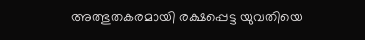അത്ഭുതകരമായി രക്ഷപ്പെട്ട യുവതിയെ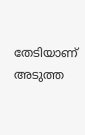തേടിയാണ് അടുത്ത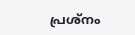പ്രശ്നം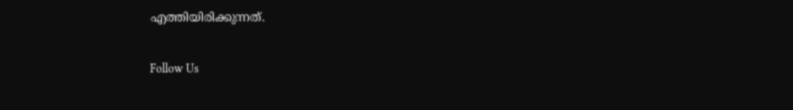എത്തിയിരിക്കുന്നത്.

Follow Us